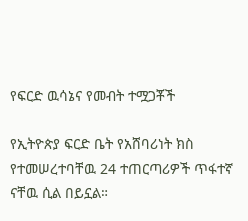የፍርድ ዉሳኔና የመብት ተሟጋቾች

የኢትዮጵያ ፍርድ ቤት የአሸባሪነት ክስ የተመሠረተባቸዉ 24 ተጠርጣሪዎች ጥፋተኛ ናቸዉ ሲል በይኗል።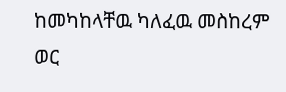ከመካከላቸዉ ካለፈዉ መስከረም ወር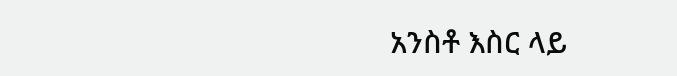አንስቶ እስር ላይ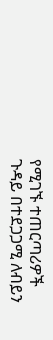የሚገኙ ተጠርጣሪዎች ጉዳይ በተደጋጋሚ ለብይን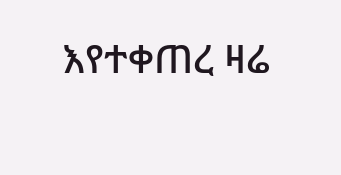እየተቀጠረ ዛሬ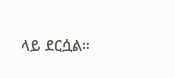ላይ ደርሷል።